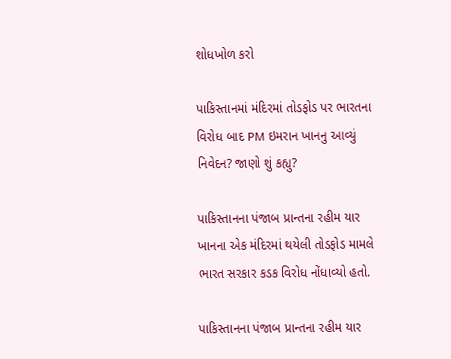શોધખોળ કરો

પાકિસ્તાનમાં મંદિરમાં તોડફોડ પર ભારતના વિરોધ બાદ PM ઇમરાન ખાનનુ આવ્યું નિવેદન? જાણો શું કહ્યુ?

પાકિસ્તાનના પંજાબ પ્રાન્તના રહીમ યાર ખાનના એક મંદિરમાં થયેલી તોડફોડ મામલે ભારત સરકાર કડક વિરોધ નોંધાવ્યો હતો.

પાકિસ્તાનના પંજાબ પ્રાન્તના રહીમ યાર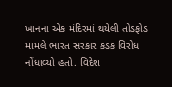ખાનના એક મંદિરમાં થયેલી તોડફોડ મામલે ભારત સરકાર કડક વિરોધ નોંધાવ્યો હતો. વિદેશ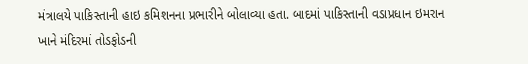મંત્રાલયે પાકિસ્તાની હાઇ કમિશનના પ્રભારીને બોલાવ્યા હતા. બાદમાં પાકિસ્તાની વડાપ્રધાન ઇમરાન ખાને મંદિરમાં તોડફોડની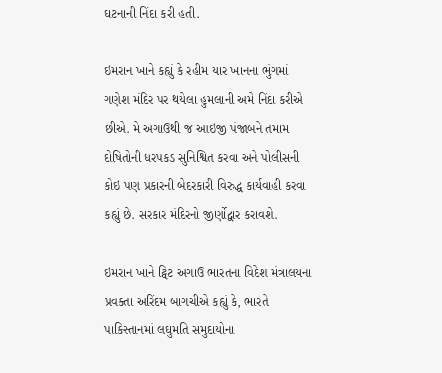ઘટનાની નિંદા કરી હતી.

ઇમરાન ખાને કહ્યું કે રહીમ યાર ખાનના ભુંગમાં  ગણેશ મંદિર પર થયેલા હુમલાની અમે નિંદા કરીએ છીએ. મે અગાઉથી જ આઇજી પંજાબને તમામ દોષિતોની ધરપકડ સુનિશ્વિત કરવા અને પોલીસની કોઇ પણ પ્રકારની બેદરકારી વિરુદ્ધ કાર્યવાહી કરવા કહ્યું છે. સરકાર મંદિરનો જીર્ણોદ્વાર કરાવશે.

ઇમરાન ખાને ટ્વિટ અગાઉ ભારતના વિદેશ મંત્રાલયના પ્રવક્તા અરિંદમ બાગચીએ કહ્યું કે, ભારતે પાકિસ્તાનમાં લઘુમતિ સમુદાયોના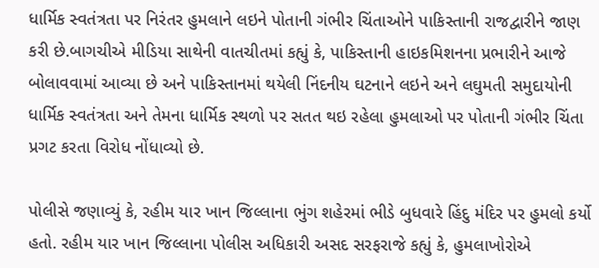ધાર્મિક સ્વતંત્રતા પર નિરંતર હુમલાને લઇને પોતાની ગંભીર ચિંતાઓને પાકિસ્તાની રાજદ્વારીને જાણ કરી છે.બાગચીએ મીડિયા સાથેની વાતચીતમાં કહ્યું કે, પાકિસ્તાની હાઇકમિશનના પ્રભારીને આજે બોલાવવામાં આવ્યા છે અને પાકિસ્તાનમાં થયેલી નિંદનીય ઘટનાને લઇને અને લઘુમતી સમુદાયોની ધાર્મિક સ્વતંત્રતા અને તેમના ધાર્મિક સ્થળો પર સતત થઇ રહેલા હુમલાઓ પર પોતાની ગંભીર ચિંતા પ્રગટ કરતા વિરોધ નોંધાવ્યો છે.

પોલીસે જણાવ્યું કે, રહીમ યાર ખાન જિલ્લાના ભુંગ શહેરમાં ભીડે બુધવારે હિંદુ મંદિર પર હુમલો કર્યો હતો. રહીમ યાર ખાન જિલ્લાના પોલીસ અધિકારી અસદ સરફરાજે કહ્યું કે, હુમલાખોરોએ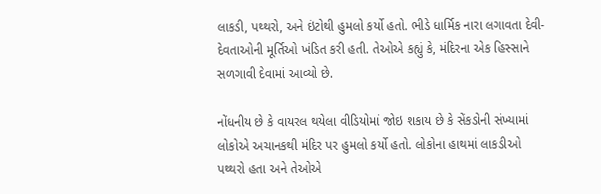લાકડી, પથ્થરો, અને ઇંટોથી હુમલો કર્યો હતો. ભીડે ધાર્મિક નારા લગાવતા દેવી-દેવતાઓની મૂર્તિઓ ખંડિત કરી હતી. તેઓએ કહ્યું કે, મંદિરના એક હિસ્સાને સળગાવી દેવામાં આવ્યો છે.

નોંધનીય છે કે વાયરલ થયેલા વીડિયોમાં જોઇ શકાય છે કે સેંકડોની સંખ્યામાં લોકોએ અચાનકથી મંદિર પર હુમલો કર્યો હતો. લોકોના હાથમાં લાકડીઓ પથ્થરો હતા અને તેઓએ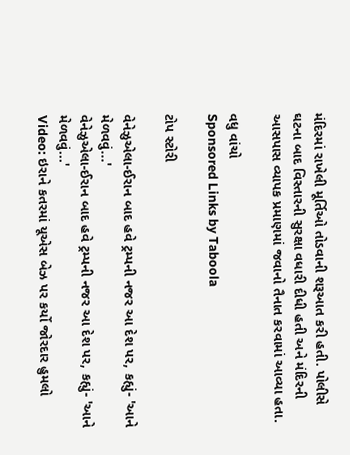મંદિરમાં રાખેલી મૂર્તિઓ તોડવાની શરૂઆત કરી હતી. પોલીસે ઘટના બાદ વિસ્તારની સુરક્ષા વધારી દીધી હતી અને મંદિરની આસપાસ વ્યાપક પ્રમાણમાં જવાનો તૈનાત કરવામાં આવ્યા હતા.

વધુ વાંચો
Sponsored Links by Taboola

ટોપ સ્ટોરી

વેનેઝુએલા-ઈરાન બાદ હવે ટ્રમ્પની નજર આ દેશ પર, કહ્યું- 'આને મેળવવું...'
વેનેઝુએલા-ઈરાન બાદ હવે ટ્રમ્પની નજર આ દેશ પર, કહ્યું- 'આને મેળવવું...'
Video: ઇરાને કતરમાં યૂએસ બેઝ પર કર્યો જોરદાર હુમલો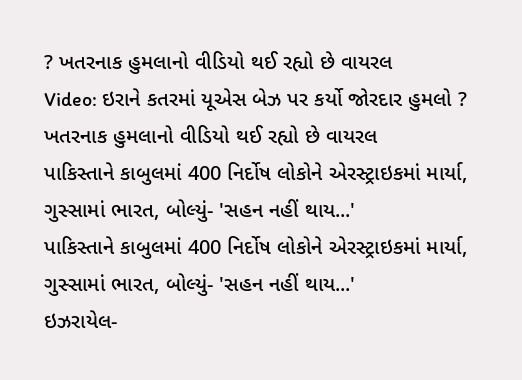? ખતરનાક હુમલાનો વીડિયો થઈ રહ્યો છે વાયરલ
Video: ઇરાને કતરમાં યૂએસ બેઝ પર કર્યો જોરદાર હુમલો ? ખતરનાક હુમલાનો વીડિયો થઈ રહ્યો છે વાયરલ
પાકિસ્તાને કાબુલમાં 400 નિર્દોષ લોકોને એરસ્ટ્રાઇકમાં માર્યા, ગુસ્સામાં ભારત, બોલ્યું- 'સહન નહીં થાય...'
પાકિસ્તાને કાબુલમાં 400 નિર્દોષ લોકોને એરસ્ટ્રાઇકમાં માર્યા, ગુસ્સામાં ભારત, બોલ્યું- 'સહન નહીં થાય...'
ઇઝરાયેલ-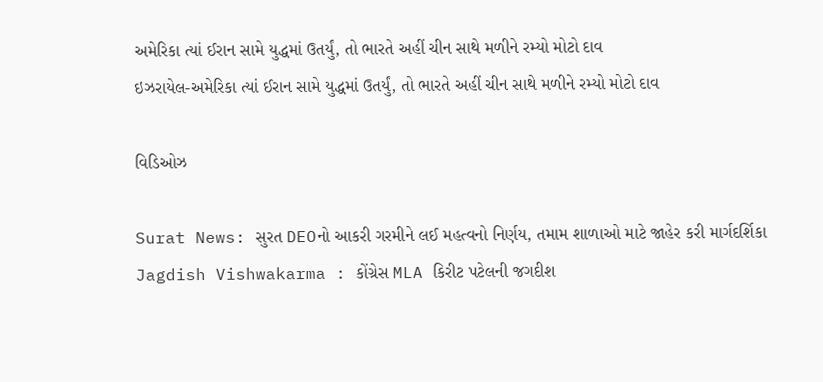અમેરિકા ત્યાં ઈરાન સામે યુદ્ધમાં ઉતર્યું, તો ભારતે અહીં ચીન સાથે મળીને રમ્યો મોટો દાવ
ઇઝરાયેલ-અમેરિકા ત્યાં ઈરાન સામે યુદ્ધમાં ઉતર્યું, તો ભારતે અહીં ચીન સાથે મળીને રમ્યો મોટો દાવ

વિડિઓઝ

Surat News: સુરત DEOનો આકરી ગરમીને લઈ મહત્વનો નિર્ણય, તમામ શાળાઓ માટે જાહેર કરી માર્ગદર્શિકા
Jagdish Vishwakarma : કોંગ્રેસ MLA કિરીટ પટેલની જગદીશ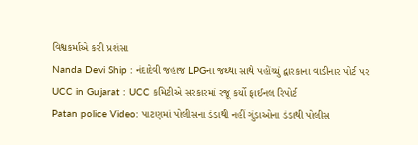વિશ્વકર્માએ કરી પ્રશંસા
Nanda Devi Ship : નંદાદેવી જહાજ LPGના જથ્થા સાથે પહોંચ્યું દ્વારકાના વાડીનાર પોર્ટ પર
UCC in Gujarat : UCC કમિટીએ સરકારમાં રજૂ કર્યો ફાઈનલ રિપોર્ટ
Patan police Video: પાટણમાં પોલીસના ડંડાથી નહીં ગુંડાઓના ડંડાથી પોલીસ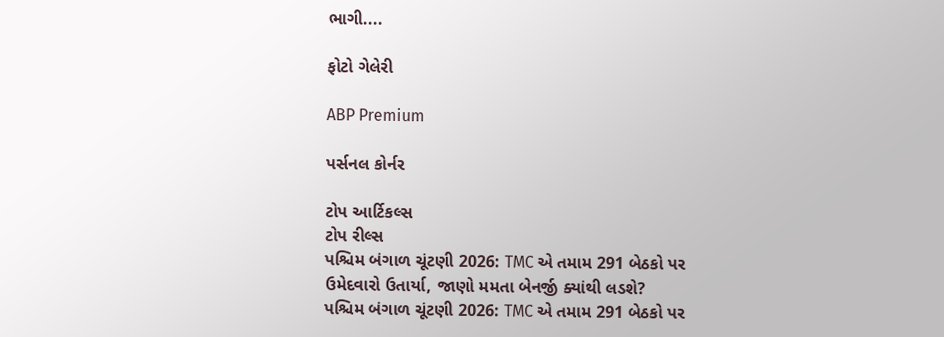ભાગી....

ફોટો ગેલેરી

ABP Premium

પર્સનલ કોર્નર

ટોપ આર્ટિકલ્સ
ટોપ રીલ્સ
પશ્ચિમ બંગાળ ચૂંટણી 2026: TMC એ તમામ 291 બેઠકો પર ઉમેદવારો ઉતાર્યા, જાણો મમતા બેનર્જી ક્યાંથી લડશે?
પશ્ચિમ બંગાળ ચૂંટણી 2026: TMC એ તમામ 291 બેઠકો પર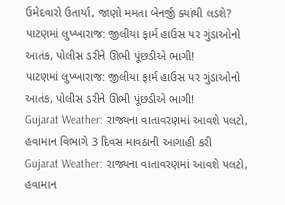ઉમેદવારો ઉતાર્યા, જાણો મમતા બેનર્જી ક્યાંથી લડશે?
પાટણમાં લુખ્ખારાજ: જીલીયા ફાર્મ હાઉસ પર ગુંડાઓનો આતંક, પોલીસ ડરીને ઊભી પૂંછડીએ ભાગી!
પાટણમાં લુખ્ખારાજ: જીલીયા ફાર્મ હાઉસ પર ગુંડાઓનો આતંક, પોલીસ ડરીને ઊભી પૂંછડીએ ભાગી!
Gujarat Weather: રાજ્યના વાતાવરણમાં આવશે પલટો, હવામાન વિભાગે 3 દિવસ માવઠાની આગાહી કરી
Gujarat Weather: રાજ્યના વાતાવરણમાં આવશે પલટો, હવામાન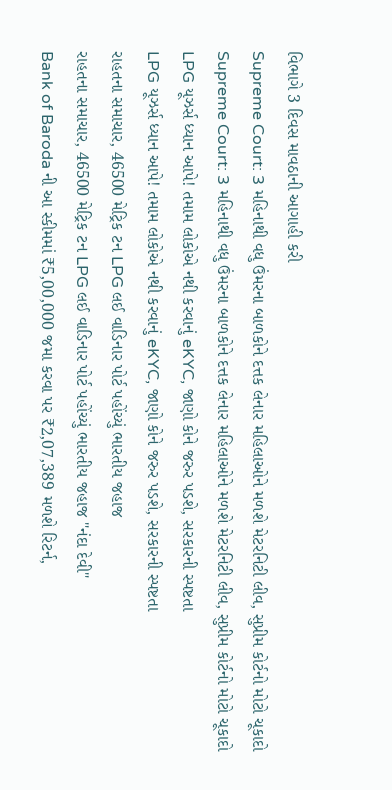વિભાગે 3 દિવસ માવઠાની આગાહી કરી
Supreme Court: 3 મહિનાથી વધુ ઉંમરના બાળકોને દત્તક લેનાર મહિલાઓને મળશે મેટરનિટી લીવ, સુપ્રીમ કોર્ટનો મોટો ચૂકાદો
Supreme Court: 3 મહિનાથી વધુ ઉંમરના બાળકોને દત્તક લેનાર મહિલાઓને મળશે મેટરનિટી લીવ, સુપ્રીમ કોર્ટનો મોટો ચૂકાદો
LPG યૂઝર્સ ધ્યાન આપે! તમામ લોકોએ નથી કરવાનું eKYC, જાણો કોને જરુર પડશે, સરકારની સ્પષ્ટતા
LPG યૂઝર્સ ધ્યાન આપે! તમામ લોકોએ નથી કરવાનું eKYC, જાણો કોને જરુર પડશે, સરકારની સ્પષ્ટતા
રાહતના સમાચાર, 46500 મેટ્રિક ટન LPG લઈ વાડિનાર પોર્ટ પહોંચ્યું ભારતીય જહાજ
રાહતના સમાચાર, 46500 મેટ્રિક ટન LPG લઈ વાડિનાર પોર્ટ પહોંચ્યું ભારતીય જહાજ "નંદા દેવી"
Bank of Baroda ની આ સ્કીમમાં ₹5,00,000 જમા કરવા પર ₹2,07,389 મળશે રિટર્ન,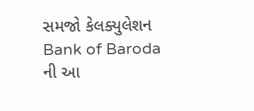સમજો કેલક્યુલેશન
Bank of Baroda ની આ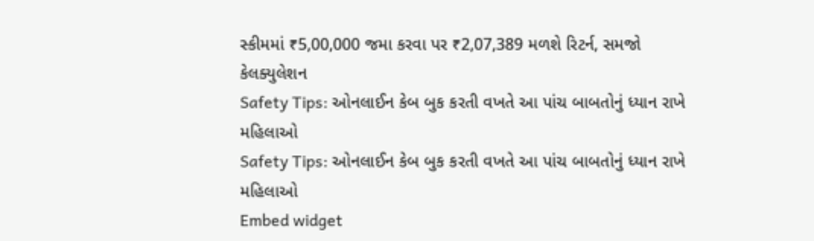સ્કીમમાં ₹5,00,000 જમા કરવા પર ₹2,07,389 મળશે રિટર્ન, સમજો કેલક્યુલેશન
Safety Tips: ઓનલાઈન કેબ બુક કરતી વખતે આ પાંચ બાબતોનું ધ્યાન રાખે મહિલાઓ
Safety Tips: ઓનલાઈન કેબ બુક કરતી વખતે આ પાંચ બાબતોનું ધ્યાન રાખે મહિલાઓ
Embed widget